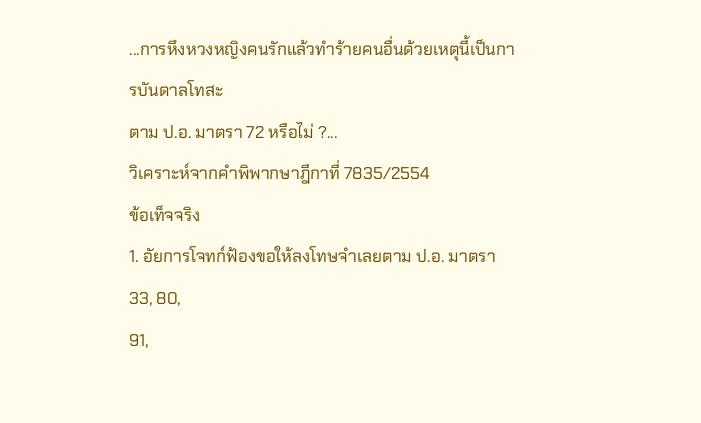...การหึงหวงหญิงคนรักแล้วทำร้ายคนอื่นด้วยเหตุนี้เป็นการบันดาลโทสะ
ตาม ป.อ. มาตรา 72 หรือไม่ ?...
วิเคราะห์จากคำพิพากษาฎีกาที่ 7835/2554
ข้อเท็จจริง
1. อัยการโจทก์ฟ้องขอให้ลงโทษจำเลยตาม ป.อ. มาตรา 33, 80,
91,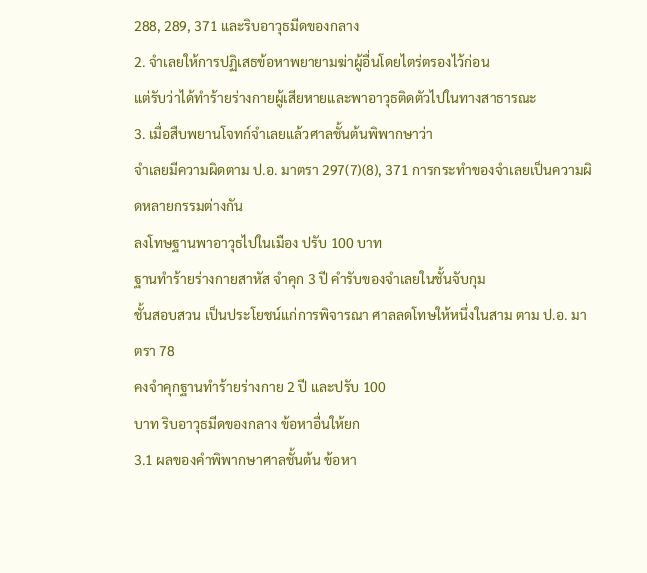288, 289, 371 และริบอาวุธมีดของกลาง
2. จำเลยให้การปฏิเสธข้อหาพยายามฆ่าผู้อื่นโดยไตร่ตรองไว้ก่อน
แต่รับว่าได้ทำร้ายร่างกายผู้เสียหายและพาอาวุธติดตัวไปในทางสาธารณะ
3. เมื่อสืบพยานโจทก์จำเลยแล้วศาลชั้นต้นพิพากษาว่า
จำเลยมีความผิดตาม ป.อ. มาตรา 297(7)(8), 371 การกระทำของจำเลยเป็นความผิดหลายกรรมต่างกัน
ลงโทษฐานพาอาวุธไปในเมือง ปรับ 100 บาท
ฐานทำร้ายร่างกายสาหัส จำคุก 3 ปี คำรับของจำเลยในชั้นจับกุม
ชั้นสอบสวน เป็นประโยชน์แก่การพิจารณา ศาลลดโทษให้หนึ่งในสาม ตาม ป.อ. มาตรา 78
คงจำคุกฐานทำร้ายร่างกาย 2 ปี และปรับ 100
บาท ริบอาวุธมีดของกลาง ข้อหาอื่นให้ยก
3.1 ผลของคำพิพากษาศาลชั้นต้น ข้อหา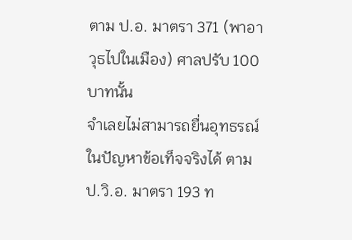ตาม ป.อ. มาตรา 371 (พาอาวุธไปในเมือง) ศาลปรับ 100 บาทนั้น
จำเลยไม่สามารถยื่นอุทธรณ์ในปัญหาข้อเท็จจริงได้ ตาม ป.วิ.อ. มาตรา 193 ท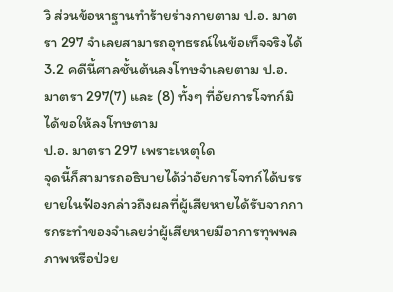วิ ส่วนข้อหาฐานทำร้ายร่างกายตาม ป.อ. มาตรา 297 จำเลยสามารถอุทธรณ์ในข้อเท็จจริงได้
3.2 คดีนี้ศาลชั้นต้นลงโทษจำเลยตาม ป.อ. มาตรา 297(7) และ (8) ทั้งๆ ที่อัยการโจทก์มิได้ขอให้ลงโทษตาม
ป.อ. มาตรา 297 เพราะเหตุใด
จุดนี้ก็สามารถอธิบายได้ว่าอัยการโจทก์ได้บรรยายในฟ้องกล่าวถึงผลที่ผู้เสียหายได้รับจากการกระทำของจำเลยว่าผู้เสียหายมีอาการทุพพลภาพหรือป่วย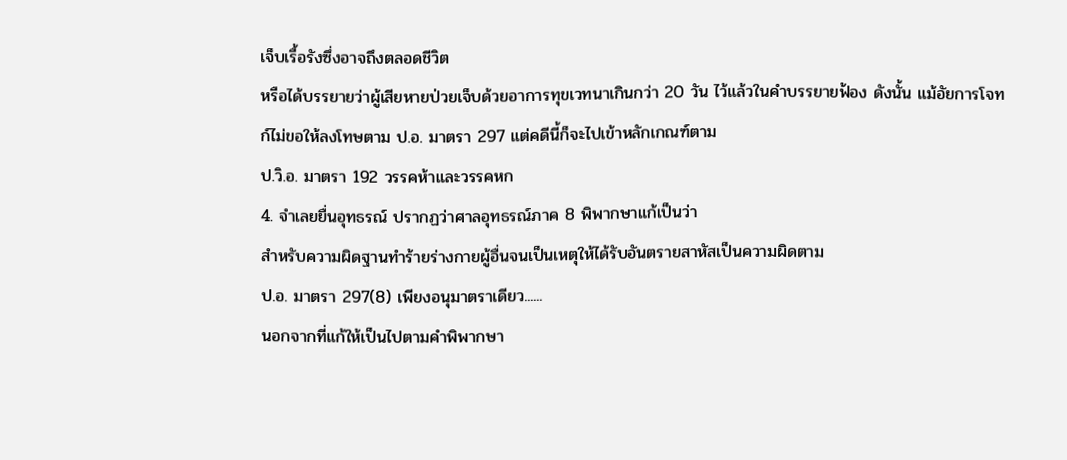เจ็บเรื้อรังซึ่งอาจถึงตลอดชีวิต
หรือได้บรรยายว่าผู้เสียหายป่วยเจ็บด้วยอาการทุขเวทนาเกินกว่า 20 วัน ไว้แล้วในคำบรรยายฟ้อง ดังนั้น แม้อัยการโจทก์ไม่ขอให้ลงโทษตาม ป.อ. มาตรา 297 แต่คดีนี้ก็จะไปเข้าหลักเกณฑ์ตาม
ป.วิ.อ. มาตรา 192 วรรคห้าและวรรคหก
4. จำเลยยื่นอุทธรณ์ ปรากฏว่าศาลอุทธรณ์ภาค 8 พิพากษาแก้เป็นว่า
สำหรับความผิดฐานทำร้ายร่างกายผู้อื่นจนเป็นเหตุให้ได้รับอันตรายสาหัสเป็นความผิดตาม
ป.อ. มาตรา 297(8) เพียงอนุมาตราเดียว......
นอกจากที่แก้ให้เป็นไปตามคำพิพากษา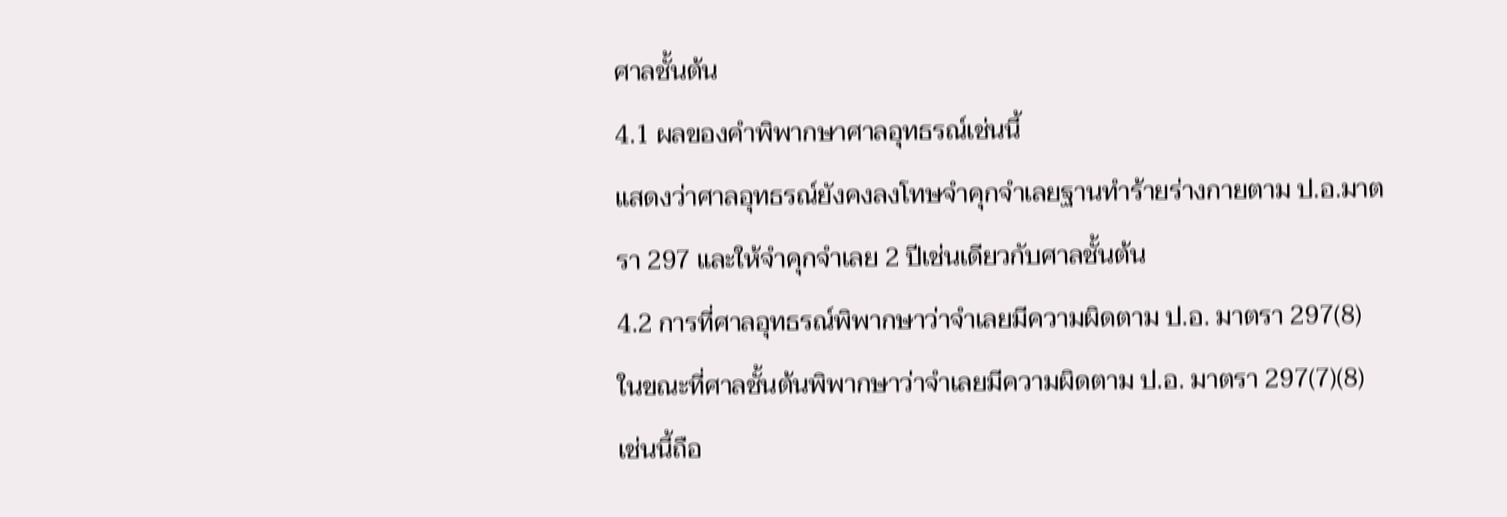ศาลชั้นต้น
4.1 ผลของคำพิพากษาศาลอุทธรณ์เช่นนี้
แสดงว่าศาลอุทธรณ์ยังคงลงโทษจำคุกจำเลยฐานทำร้ายร่างกายตาม ป.อ.มาตรา 297 และให้จำคุกจำเลย 2 ปีเช่นเดียวกับศาลชั้นต้น
4.2 การที่ศาลอุทธรณ์พิพากษาว่าจำเลยมีความผิดตาม ป.อ. มาตรา 297(8)
ในขณะที่ศาลชั้นต้นพิพากษาว่าจำเลยมีความผิดตาม ป.อ. มาตรา 297(7)(8)
เช่นนี้ถือ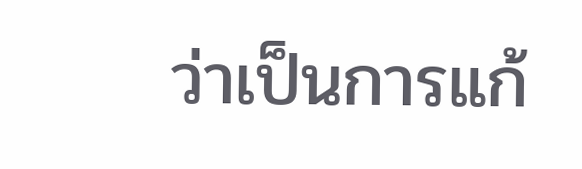ว่าเป็นการแก้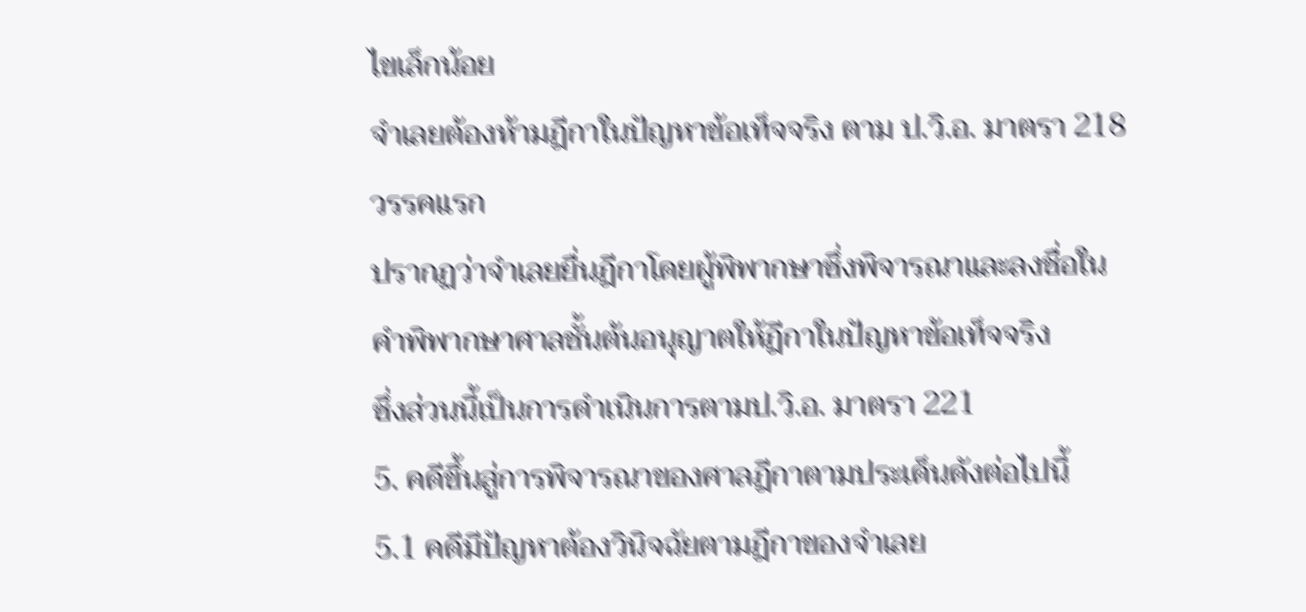ไขเล็กน้อย
จำเลยต้องห้ามฎีกาในปัญหาข้อเท็จจริง ตาม ป.วิ.อ. มาตรา 218 วรรคแรก
ปรากฏว่าจำเลยยื่นฎีกาโดยผู้พิพากษาซึ่งพิจารณาและลงชื่อในคำพิพากษาศาลชั้นต้นอนุญาตให้ฎีกาในปัญหาข้อเท็จจริง
ซึ่งส่วนนี้เป็นการดำเนินการตามป.วิ.อ. มาตรา 221
5. คดีขึ้นสู่การพิจารณาของศาลฎีกาตามประเด็นดังต่อไปนี้
5.1 คดีมีปัญหาต้องวินิจฉัยตามฎีกาของจำเลย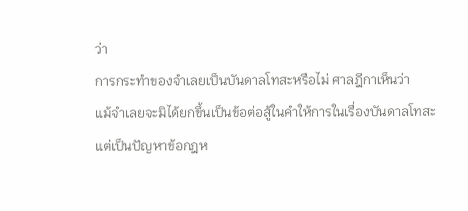ว่า
การกระทำของจำเลยเป็นบันดาลโทสะหรือไม่ ศาลฎีกาเห็นว่า
แม้จำเลยจะมิได้ยกขึ้นเป็นข้อต่อสู้ในคำให้การในเรื่องบันดาลโทสะ
แต่เป็นปัญหาข้อกฎห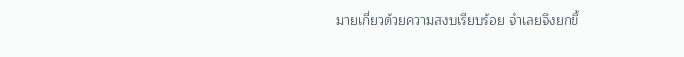มายเกี่ยวด้วยความสงบเรียบร้อย จำเลยจึงยกขึ้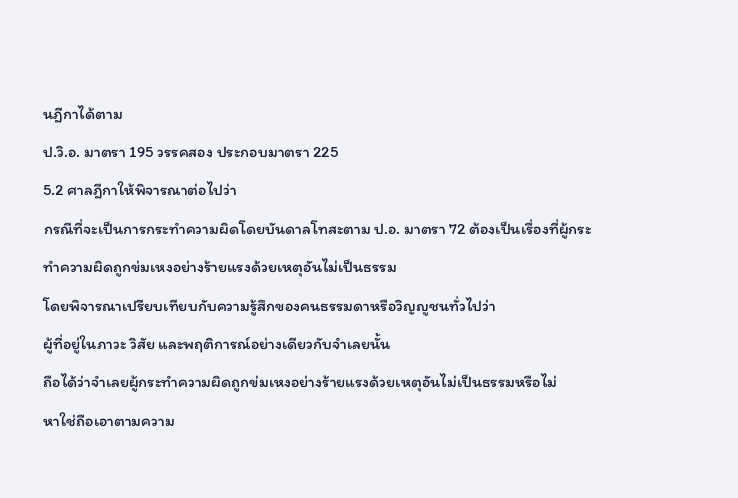นฎีกาได้ตาม
ป.วิ.อ. มาตรา 195 วรรคสอง ประกอบมาตรา 225
5.2 ศาลฎีกาให้พิจารณาต่อไปว่า
กรณีที่จะเป็นการกระทำความผิดโดยบันดาลโทสะตาม ป.อ. มาตรา 72 ต้องเป็นเรื่องที่ผู้กระทำความผิดถูกข่มเหงอย่างร้ายแรงด้วยเหตุอันไม่เป็นธรรม
โดยพิจารณาเปรียบเทียบกับความรู้สึกของคนธรรมดาหรือวิญญูชนทั่วไปว่า
ผู้ที่อยู่ในภาวะ วิสัย และพฤติการณ์อย่างเดียวกับจำเลยนั้น
ถือได้ว่าจำเลยผู้กระทำความผิดถูกข่มเหงอย่างร้ายแรงด้วยเหตุอันไม่เป็นธรรมหรือไม่
หาใช่ถือเอาตามความ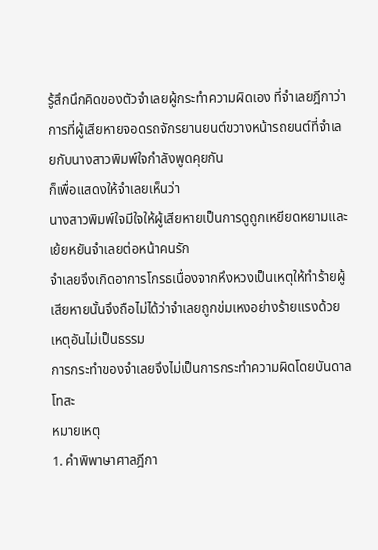รู้สึกนึกคิดของตัวจำเลยผู้กระทำความผิดเอง ที่จำเลยฎีกาว่า
การที่ผู้เสียหายจอดรถจักรยานยนต์ขวางหน้ารถยนต์ที่จำเลยกับนางสาวพิมพ์ใจกำลังพูดคุยกัน
ก็เพื่อแสดงให้จำเลยเห็นว่า
นางสาวพิมพ์ใจมีใจให้ผู้เสียหายเป็นการดูถูกเหยียดหยามและเย้ยหยันจำเลยต่อหน้าคนรัก
จำเลยจึงเกิดอาการโกรธเนื่องจากหึงหวงเป็นเหตุให้ทำร้ายผู้เสียหายนั้นจึงถือไม่ได้ว่าจำเลยถูกข่มเหงอย่างร้ายแรงด้วยเหตุอันไม่เป็นธรรม
การกระทำของจำเลยจึงไม่เป็นการกระทำความผิดโดยบันดาลโทสะ
หมายเหตุ
1. คำพิพาษาศาลฎีกา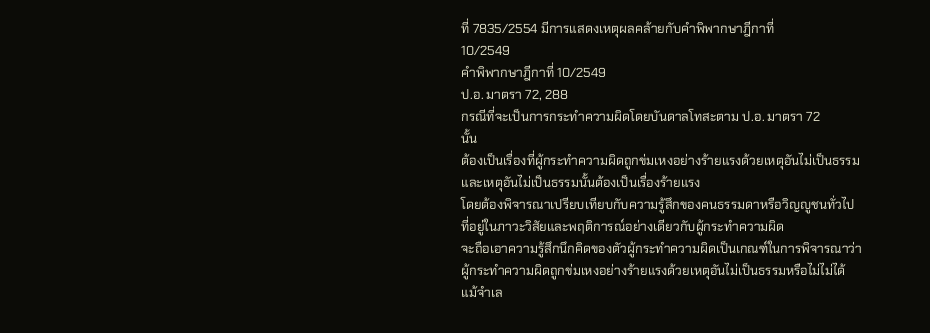ที่ 7835/2554 มีการแสดงเหตุผลคล้ายกับคำพิพากษาฎีกาที่
10/2549
คำพิพากษาฎีกาที่ 10/2549
ป.อ. มาตรา 72, 288
กรณีที่จะเป็นการกระทำความผิดโดยบันดาลโทสะตาม ป.อ. มาตรา 72
นั้น
ต้องเป็นเรื่องที่ผู้กระทำความผิดถูกข่มเหงอย่างร้ายแรงด้วยเหตุอันไม่เป็นธรรมและเหตุอันไม่เป็นธรรมนั้นต้องเป็นเรื่องร้ายแรง
โดยต้องพิจารณาเปรียบเทียบกับความรู้สึกของคนธรรมดาหรือวิญญูชนทั่วไปที่อยู่ในภาวะวิสัยและพฤติการณ์อย่างเดียวกับผู้กระทำความผิด
จะถือเอาความรู้สึกนึกคิดของตัวผู้กระทำความผิดเป็นเกณฑ์ในการพิจารณาว่าผู้กระทำความผิดถูกข่มเหงอย่างร้ายแรงด้วยเหตุอันไม่เป็นธรรมหรือไม่ไม่ได้
แม้จำเล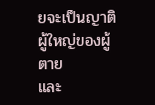ยจะเป็นญาติผู้ใหญ่ของผู้ตาย
และ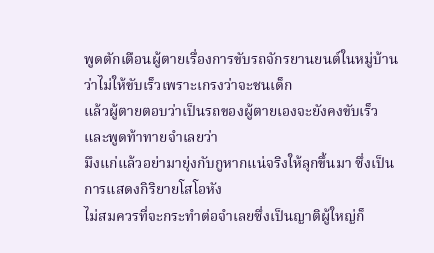พูดตักเตือนผู้ตายเรื่องการขับรถจักรยานยนต์ในหมู่บ้านว่าไม่ให้ขับเร็วเพราะเกรงว่าจะชนเด็ก
แล้วผู้ตายตอบว่าเป็นรถของผู้ตายเองจะยังคงขับเร็ว และพูดท้าทายจำเลยว่า
มึงแก่แล้วอย่ามายุ่งกับกูหากแน่จริงให้ลุกขึ้นมา ซึ่งเป็นการแสดงกิริยายโสโอหัง
ไม่สมควรที่จะกระทำต่อจำเลยซึ่งเป็นญาติผู้ใหญ่ก็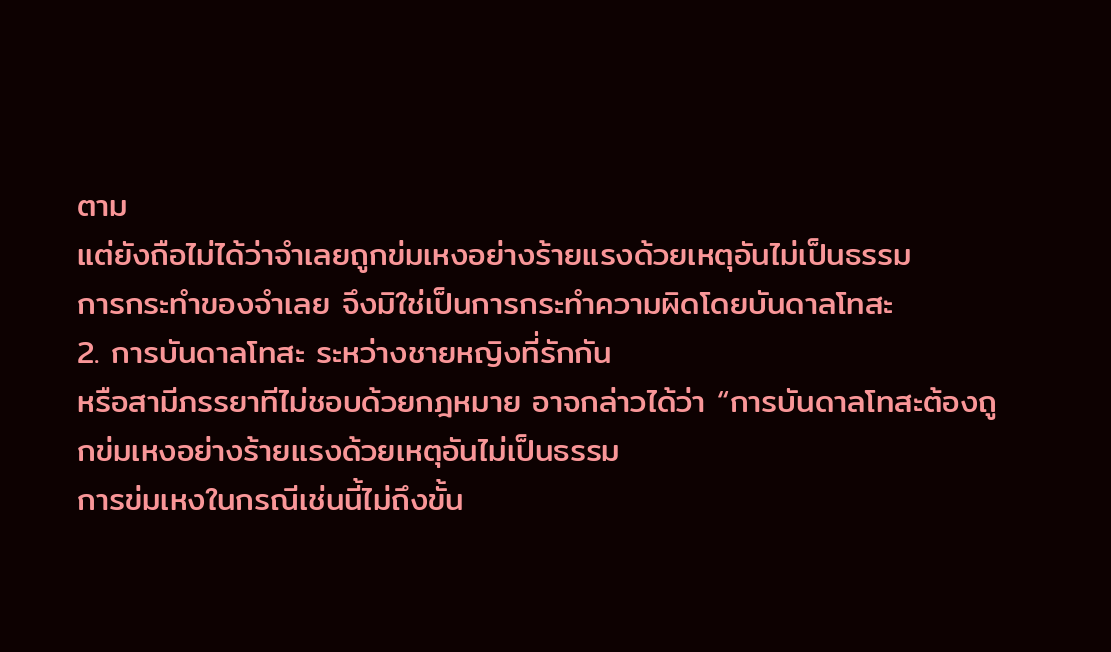ตาม
แต่ยังถือไม่ได้ว่าจำเลยถูกข่มเหงอย่างร้ายแรงด้วยเหตุอันไม่เป็นธรรม
การกระทำของจำเลย จึงมิใช่เป็นการกระทำความผิดโดยบันดาลโทสะ
2. การบันดาลโทสะ ระหว่างชายหญิงที่รักกัน
หรือสามีภรรยาทีไม่ชอบด้วยกฎหมาย อาจกล่าวได้ว่า “การบันดาลโทสะต้องถูกข่มเหงอย่างร้ายแรงด้วยเหตุอันไม่เป็นธรรม
การข่มเหงในกรณีเช่นนี้ไม่ถึงขั้น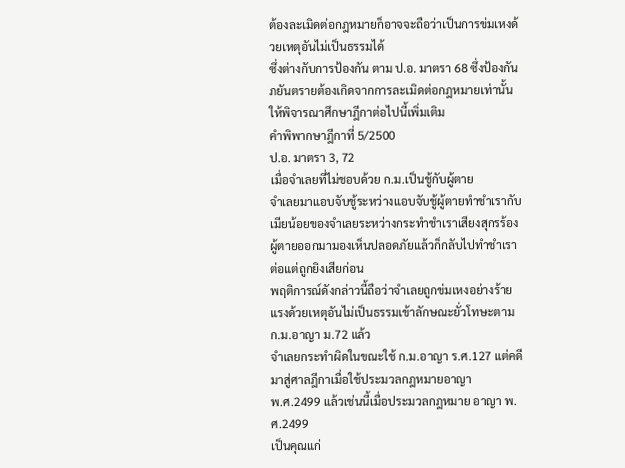ต้องละเมิดต่อกฎหมายก็อาจจะถือว่าเป็นการข่มเหงด้วยเหตุอันไม่เป็นธรรมได้
ซึ่งต่างกับการป้องกัน ตาม ป.อ. มาตรา 68 ซึ่งป้องกันภยันตรายต้องเกิดจากการละเมิดต่อกฎหมายเท่านั้น
ให้พิจารณาศึกษาฎีกาต่อไปนี้เพิ่มเติม
คำพิพากษาฎีกาที่ 5/2500
ป.อ. มาตรา 3, 72
เมื่อจำเลยที่ไม่ชอบด้วย ก.ม.เป็นชู้กับผู้ตาย
จำเลยมาแอบจับชู้ระหว่างแอบจับชู้ผู้ตายทำชำเรากับเมียน้อยของจำเลยระหว่างกระทำชำเราเสียงสุกรร้องผู้ตายออกมามองเห็นปลอดภัยแล้วก็กลับไปทำชำเราต่อแต่ถูกยิงเสียก่อน
พฤติการณ์ดังกล่าวนี้ถือว่าจำเลยถูกข่มเหงอย่างร้ายแรงด้วยเหตุอันไม่เป็นธรรมเข้าลักษณะยั่วโทษะตาม
ก.ม.อาญา ม.72 แล้ว
จำเลยกระทำผิดในขณะใช้ ก.ม.อาญา ร.ศ.127 แต่คดีมาสู่ศาลฎีกาเมื่อใช้ประมวลกฎหมายอาญา
พ.ศ.2499 แล้วเช่นนี้เมื่อประมวลกฎหมาย อาญา พ.ศ.2499
เป็นคุณแก่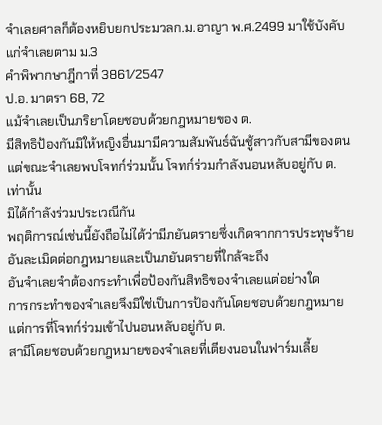จำเลยศาลก็ต้องหยิบยกประมวลก.ม.อาญา พ.ศ.2499 มาใช้บังคับแก่จำเลยตาม ม.3
คำพิพากษาฎีกาที่ 3861/2547
ป.อ. มาตรา 68, 72
แม้จำเลยเป็นภริยาโดยชอบด้วยกฎหมายของ ต.
มีสิทธิป้องกันมิให้หญิงอื่นมามีความสัมพันธ์ฉันชู้สาวกับสามีของตน
แต่ขณะจำเลยพบโจทก์ร่วมนั้น โจทก์ร่วมกำลังนอนหลับอยู่กับ ต. เท่านั้น
มิได้กำลังร่วมประเวณีกัน
พฤติการณ์เช่นนี้ยังถือไม่ได้ว่ามีภยันตรายซึ่งเกิดจากการประทุษร้ายอันละเมิดต่อกฎหมายและเป็นภยันตรายที่ใกล้จะถึง
อันจำเลยจำต้องกระทำเพื่อป้องกันสิทธิของจำเลยแต่อย่างใด
การกระทำของจำเลยจึงมิใช่เป็นการป้องกันโดยชอบด้วยกฎหมาย
แต่การที่โจทก์ร่วมเข้าไปนอนหลับอยู่กับ ต.
สามีโดยชอบด้วยกฎหมายของจำเลยที่เตียงนอนในฟาร์มเลี้ย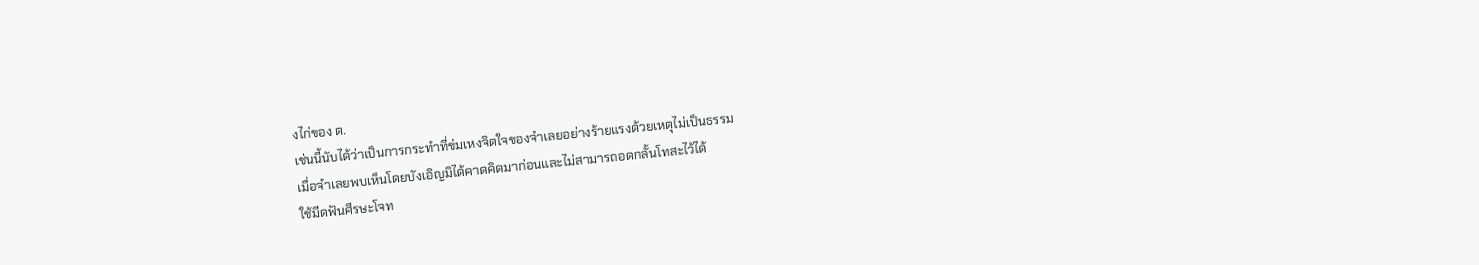งไก่ของ ต.
เช่นนี้นับได้ว่าเป็นการกระทำที่ข่มเหงจิตใจของจำเลยอย่างร้ายแรงด้วยเหตุไม่เป็นธรรม
เมื่อจำเลยพบเห็นโดยบังเอิญมิได้คาดคิดมาก่อนและไม่สามารถอดกลั้นโทสะไว้ได้
ใช้มีดฟันศีรษะโจท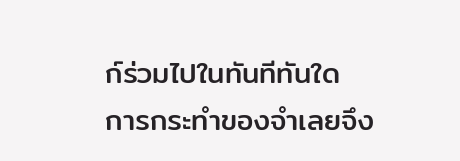ก์ร่วมไปในทันทีทันใด
การกระทำของจำเลยจึง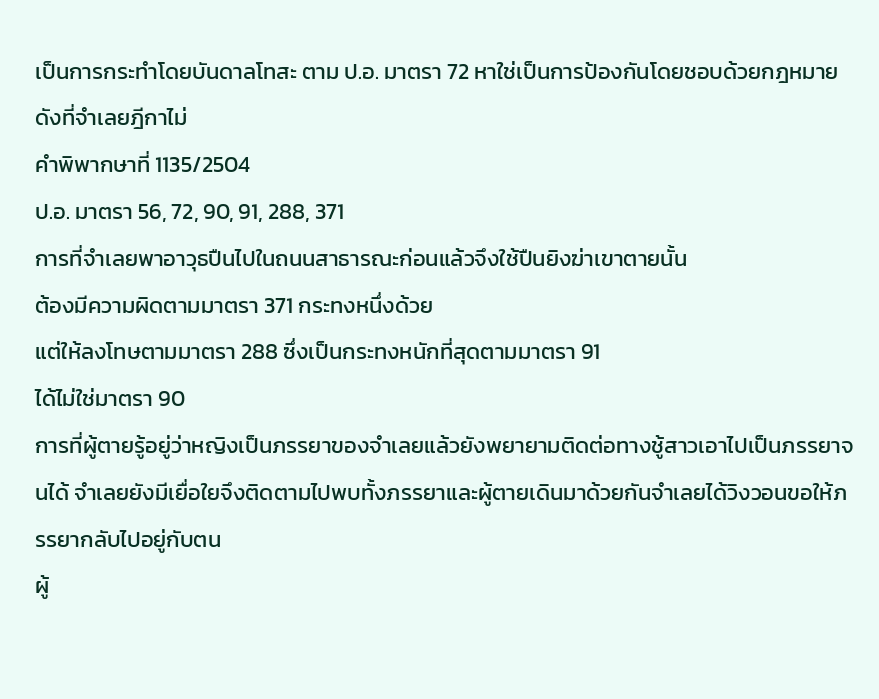เป็นการกระทำโดยบันดาลโทสะ ตาม ป.อ. มาตรา 72 หาใช่เป็นการป้องกันโดยชอบด้วยกฎหมายดังที่จำเลยฎีกาไม่
คำพิพากษาที่ 1135/2504
ป.อ. มาตรา 56, 72, 90, 91, 288, 371
การที่จำเลยพาอาวุธปืนไปในถนนสาธารณะก่อนแล้วจึงใช้ปืนยิงฆ่าเขาตายนั้น
ต้องมีความผิดตามมาตรา 371 กระทงหนึ่งด้วย
แต่ให้ลงโทษตามมาตรา 288 ซึ่งเป็นกระทงหนักที่สุดตามมาตรา 91
ได้ไม่ใช่มาตรา 90
การที่ผู้ตายรู้อยู่ว่าหญิงเป็นภรรยาของจำเลยแล้วยังพยายามติดต่อทางชู้สาวเอาไปเป็นภรรยาจนได้ จำเลยยังมีเยื่อใยจึงติดตามไปพบทั้งภรรยาและผู้ตายเดินมาด้วยกันจำเลยได้วิงวอนขอให้ภรรยากลับไปอยู่กับตน
ผู้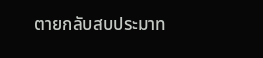ตายกลับสบประมาท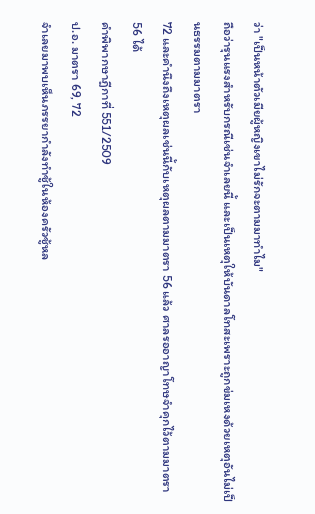ว่า "เป็นหน้าตัวเมียผู้หญิงเขาไม่รักจะตามมาทำไม"
ถือว่ารุนแรงสำหรับกรณีเช่นจำเลยนี้ และเป็นเหตุให้บันดาลโทสะเพราะถูกข่มเหงด้วยเหตุอันไม่เป็นธรรมตามมาตรา
72 และคำนึงถึงเหตุผลเช่นนี้กับเหตุผลตามมาตรา 56 แล้ว ศาลรออาญาโทษจำคุกไว้ตามมาตรา 56 ได้
คำพิพากษาฎีกาที่ 551/2509
ป.อ. มาตรา 69, 72
จำเลยมาพบเห็นภรรยากำลังทำชู้ในห้องครัวชู้หล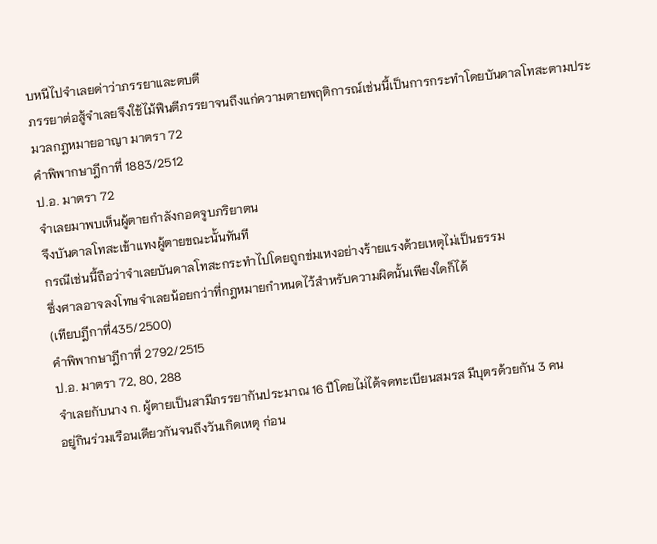บหนีไปจำเลยด่าว่าภรรยาและตบตี
ภรรยาต่อสู้จำเลยจึงใช้ไม้ฟืนตีภรรยาจนถึงแก่ความตายพฤติการณ์เช่นนี้เป็นการกระทำโดยบันดาลโทสะตามประมวลกฎหมายอาญา มาตรา 72
คำพิพากษาฎีกาที่ 1883/2512
ป.อ. มาตรา 72
จำเลยมาพบเห็นผู้ตายกำลังกอดจูบภริยาตน
จึงบันดาลโทสะเข้าแทงผู้ตายขณะนั้นทันที
กรณีเช่นนี้ถือว่าจำเลยบันดาลโทสะกระทำไปโดยถูกข่มเหงอย่างร้ายแรงด้วยเหตุไม่เป็นธรรม
ซึ่งศาลอาจลงโทษจำเลยน้อยกว่าที่กฎหมายกำหนดไว้สำหรับความผิดนั้นเพียงใดก็ได้
(เทียบฎีกาที่435/2500)
คำพิพากษาฎีกาที่ 2792/2515
ป.อ. มาตรา 72, 80, 288
จำเลยกับนาง ก. ผู้ตายเป็นสามีภรรยากันประมาณ 16 ปีโดยไม่ได้จดทะเบียนสมรส มีบุตรด้วยกัน 3 คน
อยู่กินร่วมเรือนเดียวกันจนถึงวันเกิดเหตุ ก่อน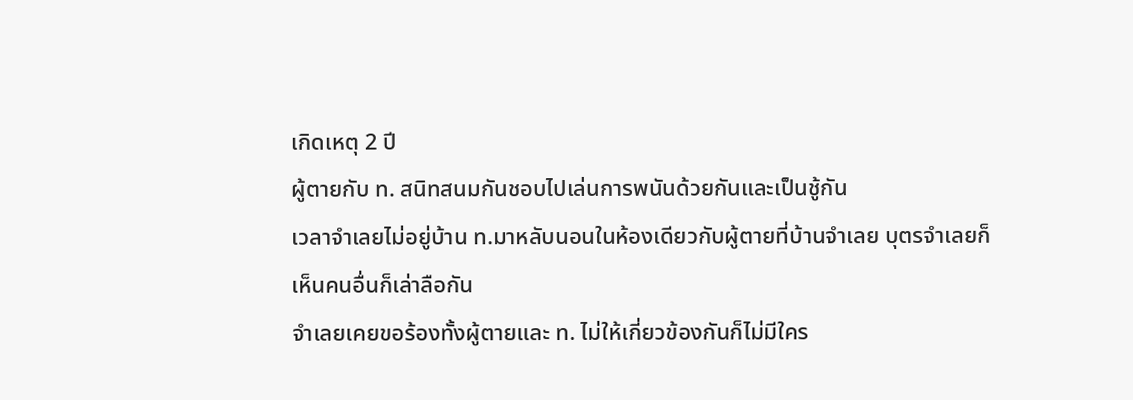เกิดเหตุ 2 ปี
ผู้ตายกับ ท. สนิทสนมกันชอบไปเล่นการพนันด้วยกันและเป็นชู้กัน
เวลาจำเลยไม่อยู่บ้าน ท.มาหลับนอนในห้องเดียวกับผู้ตายที่บ้านจำเลย บุตรจำเลยก็เห็นคนอื่นก็เล่าลือกัน
จำเลยเคยขอร้องทั้งผู้ตายและ ท. ไม่ให้เกี่ยวข้องกันก็ไม่มีใคร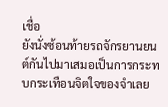เชื่อ
ยังนั่งซ้อนท้ายรถจักรยานยนต์กันไปมาเสมอเป็นการกระทบกระเทือนจิตใจของจำเลย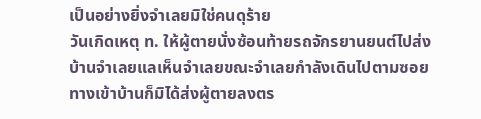เป็นอย่างยิ่งจำเลยมิใช่คนดุร้าย
วันเกิดเหตุ ท. ให้ผู้ตายนั่งซ้อนท้ายรถจักรยานยนต์ไปส่งบ้านจำเลยแลเห็นจำเลยขณะจำเลยกำลังเดินไปตามซอยทางเข้าบ้านก็มิได้ส่งผู้ตายลงตร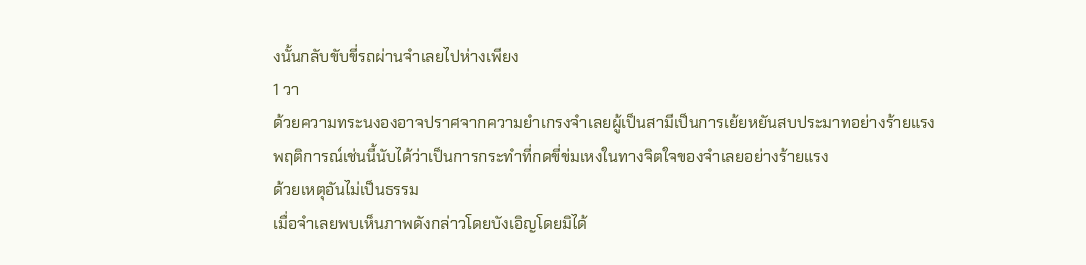งนั้นกลับขับขี่รถผ่านจำเลยไปห่างเพียง
1 วา
ด้วยความทระนงองอาจปราศจากความยำเกรงจำเลยผู้เป็นสามีเป็นการเย้ยหยันสบประมาทอย่างร้ายแรง
พฤติการณ์เช่นนี้นับได้ว่าเป็นการกระทำที่กดขี่ข่มเหงในทางจิตใจของจำเลยอย่างร้ายแรง
ด้วยเหตุอันไม่เป็นธรรม
เมื่อจำเลยพบเห็นภาพดังกล่าวโดยบังเอิญโดยมิได้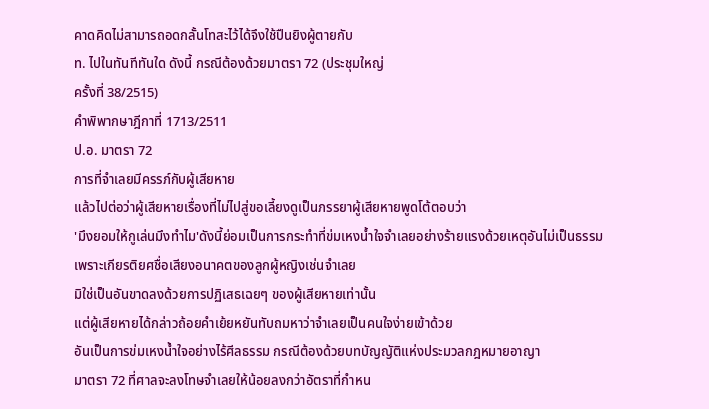คาดคิดไม่สามารถอดกลั้นโทสะไว้ได้จึงใช้ปืนยิงผู้ตายกับ
ท. ไปในทันทีทันใด ดังนี้ กรณีต้องด้วยมาตรา 72 (ประชุมใหญ่
ครั้งที่ 38/2515)
คำพิพากษาฎีกาที่ 1713/2511
ป.อ. มาตรา 72
การที่จำเลยมีครรภ์กับผู้เสียหาย
แล้วไปต่อว่าผู้เสียหายเรื่องที่ไม่ไปสู่ขอเลี้ยงดูเป็นภรรยาผู้เสียหายพูดโต้ตอบว่า
'มึงยอมให้กูเล่นมึงทำไม'ดังนี้ย่อมเป็นการกระทำที่ข่มเหงน้ำใจจำเลยอย่างร้ายแรงด้วยเหตุอันไม่เป็นธรรม
เพราะเกียรติยศชื่อเสียงอนาคตของลูกผู้หญิงเช่นจำเลย
มิใช่เป็นอันขาดลงด้วยการปฏิเสธเฉยๆ ของผู้เสียหายเท่านั้น
แต่ผู้เสียหายได้กล่าวถ้อยคำเย้ยหยันทับถมหาว่าจำเลยเป็นคนใจง่ายเข้าด้วย
อันเป็นการข่มเหงน้ำใจอย่างไร้ศีลธรรม กรณีต้องด้วยบทบัญญัติแห่งประมวลกฎหมายอาญา
มาตรา 72 ที่ศาลจะลงโทษจำเลยให้น้อยลงกว่าอัตราที่กำหน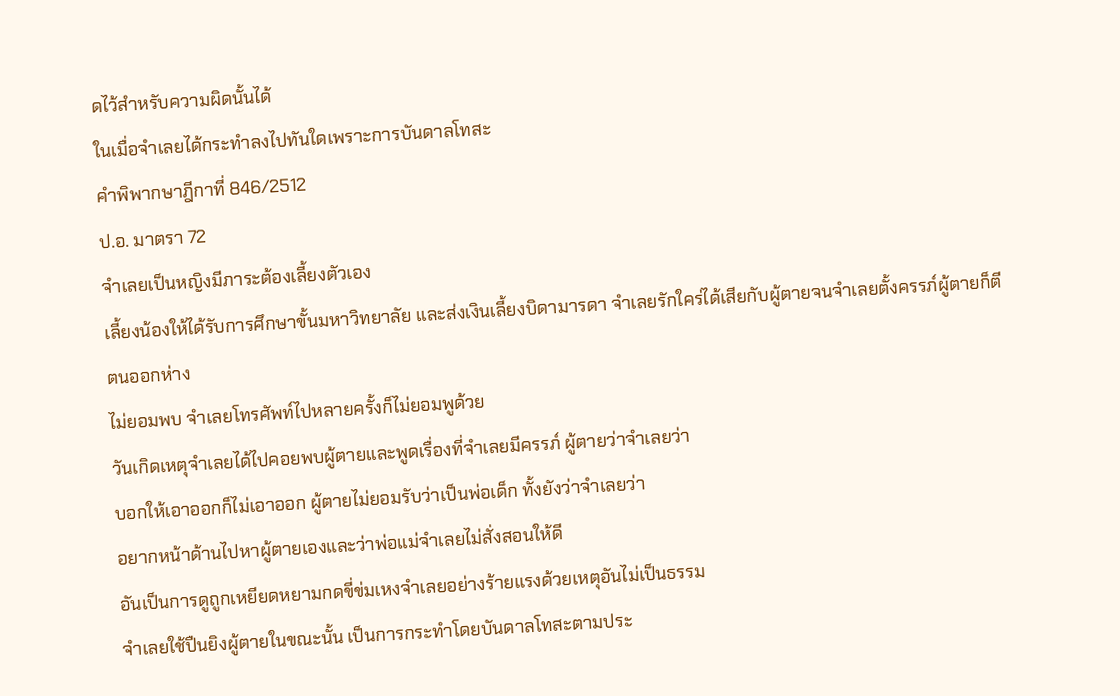ดไว้สำหรับความผิดนั้นได้
ในเมื่อจำเลยได้กระทำลงไปทันใดเพราะการบันดาลโทสะ
คำพิพากษาฎีกาที่ 846/2512
ป.อ. มาตรา 72
จำเลยเป็นหญิงมีภาระต้องเลี้ยงตัวเอง
เลี้ยงน้องให้ได้รับการศึกษาขั้นมหาวิทยาลัย และส่งเงินเลี้ยงบิดามารดา จำเลยรักใคร่ได้เสียกับผู้ตายจนจำเลยตั้งครรภ์ผู้ตายก็ตีตนออกห่าง
ไม่ยอมพบ จำเลยโทรศัพท์ไปหลายครั้งก็ไม่ยอมพูด้วย
วันเกิดเหตุจำเลยได้ไปคอยพบผู้ตายและพูดเรื่องที่จำเลยมีครรภ์ ผู้ตายว่าจำเลยว่า
บอกให้เอาออกก็ไม่เอาออก ผู้ตายไม่ยอมรับว่าเป็นพ่อเด็ก ทั้งยังว่าจำเลยว่า
อยากหน้าด้านไปหาผู้ตายเองและว่าพ่อแม่จำเลยไม่สั่งสอนให้ดี
อันเป็นการดูถูกเหยียดหยามกดขี่ข่มเหงจำเลยอย่างร้ายแรงด้วยเหตุอันไม่เป็นธรรม
จำเลยใช้ปืนยิงผู้ตายในขณะนั้น เป็นการกระทำโดยบันดาลโทสะตามประ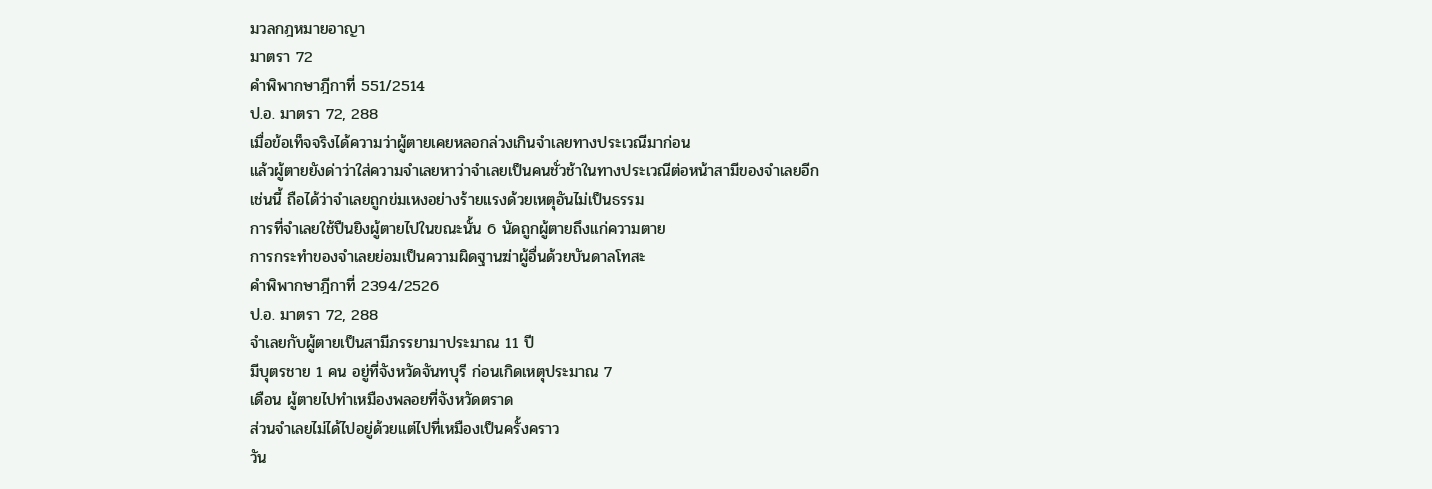มวลกฎหมายอาญา
มาตรา 72
คำพิพากษาฎีกาที่ 551/2514
ป.อ. มาตรา 72, 288
เมื่อข้อเท็จจริงได้ความว่าผู้ตายเคยหลอกล่วงเกินจำเลยทางประเวณีมาก่อน
แล้วผู้ตายยังด่าว่าใส่ความจำเลยหาว่าจำเลยเป็นคนชั่วช้าในทางประเวณีต่อหน้าสามีของจำเลยอีก
เช่นนี้ ถือได้ว่าจำเลยถูกข่มเหงอย่างร้ายแรงด้วยเหตุอันไม่เป็นธรรม
การที่จำเลยใช้ปืนยิงผู้ตายไปในขณะนั้น 6 นัดถูกผู้ตายถึงแก่ความตาย
การกระทำของจำเลยย่อมเป็นความผิดฐานฆ่าผู้อื่นด้วยบันดาลโทสะ
คำพิพากษาฎีกาที่ 2394/2526
ป.อ. มาตรา 72, 288
จำเลยกับผู้ตายเป็นสามีภรรยามาประมาณ 11 ปี
มีบุตรชาย 1 คน อยู่ที่จังหวัดจันทบุรี ก่อนเกิดเหตุประมาณ 7
เดือน ผู้ตายไปทำเหมืองพลอยที่จังหวัดตราด
ส่วนจำเลยไม่ได้ไปอยู่ด้วยแต่ไปที่เหมืองเป็นครั้งคราว
วัน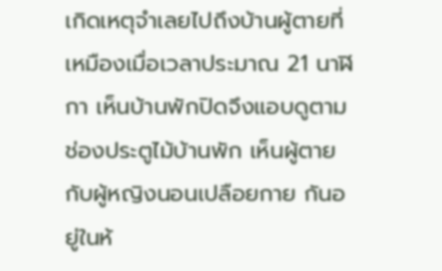เกิดเหตุจำเลยไปถึงบ้านผู้ตายที่เหมืองเมื่อเวลาประมาณ 21 นาฬิกา เห็นบ้านพักปิดจึงแอบดูตามช่องประตูไม้บ้านพัก เห็นผู้ตาย
กับผู้หญิงนอนเปลือยกาย กันอยู่ในห้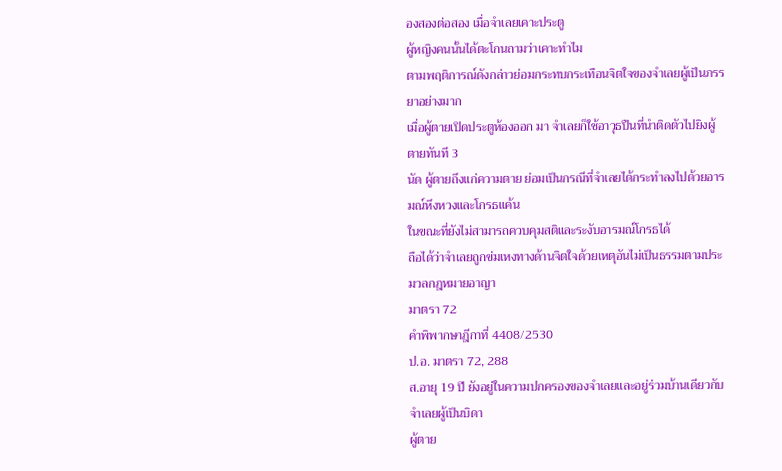องสองต่อสอง เมื่อจำเลยเคาะประตู
ผู้หญิงคนนั้นได้ตะโกนถามว่าเคาะทำไม
ตามพฤติการณ์ดังกล่าวย่อมกระทบกระเทือนจิตใจของจำเลยผู้เป็นภรรยาอย่างมาก
เมื่อผู้ตายเปิดประตูห้องออก มา จำเลยก็ใช้อาวุธปืนที่นำติดตัวไปยิงผู้ตายทันที 3
นัด ผู้ตายถึงแก่ความตาย ย่อมเป็นกรณีที่จำเลยได้กระทำลงไปด้วยอารมณ์หึงหวงและโกรธแค้น
ในขณะที่ยังไม่สามารถควบคุมสติและระงับอารมณ์โกรธได้
ถือได้ว่าจำเลยถูกข่มเหงทางด้านจิตใจด้วยเหตุอันไม่เป็นธรรมตามประมวลกฎหมายอาญา
มาตรา 72
คำพิพากษาฎีกาที่ 4408/2530
ป.อ. มาตรา 72, 288
ส.อายุ 19 ปี ยังอยู่ในความปกครองของจำเลยและอยู่ร่วมบ้านเดียวกับจำเลยผู้เป็นบิดา
ผู้ตาย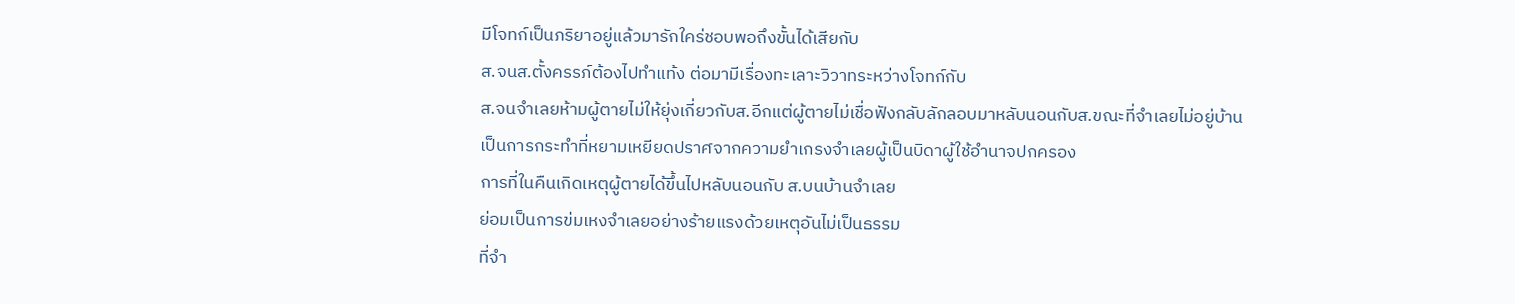มีโจทก์เป็นภริยาอยู่แล้วมารักใคร่ชอบพอถึงขั้นได้เสียกับ
ส.จนส.ตั้งครรภ์ต้องไปทำแท้ง ต่อมามีเรื่องทะเลาะวิวาทระหว่างโจทก์กับ
ส.จนจำเลยห้ามผู้ตายไม่ให้ยุ่งเกี่ยวกับส.อีกแต่ผู้ตายไม่เชื่อฟังกลับลักลอบมาหลับนอนกับส.ขณะที่จำเลยไม่อยู่บ้าน
เป็นการกระทำที่หยามเหยียดปราศจากความยำเกรงจำเลยผู้เป็นบิดาผู้ใช้อำนาจปกครอง
การที่ในคืนเกิดเหตุผู้ตายได้ขึ้นไปหลับนอนกับ ส.บนบ้านจำเลย
ย่อมเป็นการข่มเหงจำเลยอย่างร้ายแรงด้วยเหตุอันไม่เป็นธรรม
ที่จำ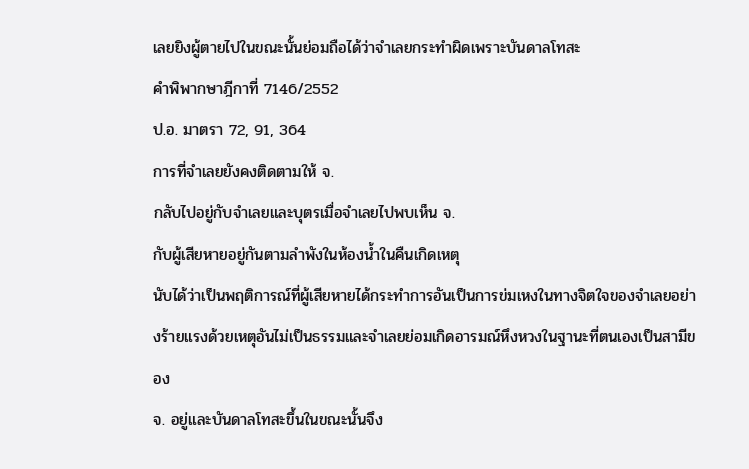เลยยิงผู้ตายไปในขณะนั้นย่อมถือได้ว่าจำเลยกระทำผิดเพราะบันดาลโทสะ
คำพิพากษาฎีกาที่ 7146/2552
ป.อ. มาตรา 72, 91, 364
การที่จำเลยยังคงติดตามให้ จ.
กลับไปอยู่กับจำเลยและบุตรเมื่อจำเลยไปพบเห็น จ.
กับผู้เสียหายอยู่กันตามลำพังในห้องน้ำในคืนเกิดเหตุ
นับได้ว่าเป็นพฤติการณ์ที่ผู้เสียหายได้กระทำการอันเป็นการข่มเหงในทางจิตใจของจำเลยอย่างร้ายแรงด้วยเหตุอันไม่เป็นธรรมและจำเลยย่อมเกิดอารมณ์หึงหวงในฐานะที่ตนเองเป็นสามีของ
จ. อยู่และบันดาลโทสะขึ้นในขณะนั้นจึง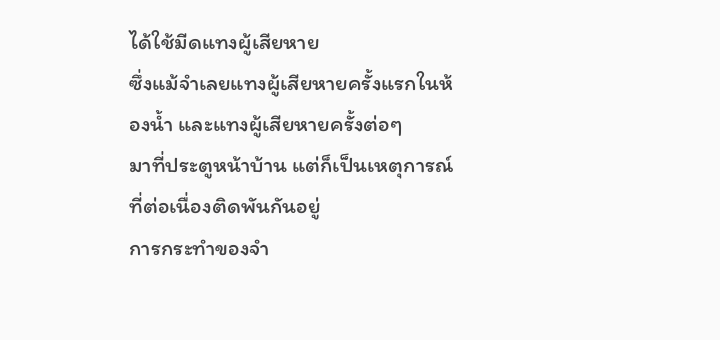ได้ใช้มีดแทงผู้เสียหาย
ซึ่งแม้จำเลยแทงผู้เสียหายครั้งแรกในห้องน้ำ และแทงผู้เสียหายครั้งต่อๆ
มาที่ประตูหน้าบ้าน แต่ก็เป็นเหตุการณ์ที่ต่อเนื่องติดพันกันอยู่
การกระทำของจำ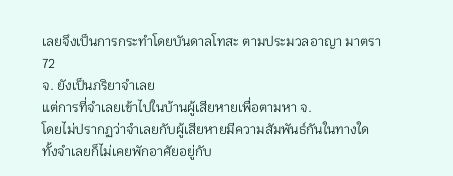เลยจึงเป็นการกระทำโดยบันดาลโทสะ ตามประมวลอาญา มาตรา 72
จ. ยังเป็นภริยาจำเลย
แต่การที่จำเลยเข้าไปในบ้านผู้เสียหายเพื่อตามหา จ.
โดยไม่ปรากฏว่าจำเลยกับผู้เสียหายมีความสัมพันธ์กันในทางใด
ทั้งจำเลยก็ไม่เคยพักอาศัยอยู่กับ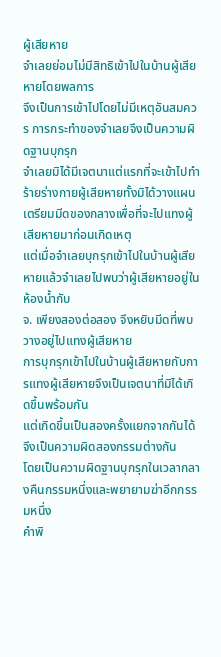ผู้เสียหาย
จำเลยย่อมไม่มีสิทธิเข้าไปในบ้านผู้เสียหายโดยพลการ
จึงเป็นการเข้าไปโดยไม่มีเหตุอันสมควร การกระทำของจำเลยจึงเป็นความผิดฐานบุกรุก
จำเลยมิได้มีเจตนาแต่แรกที่จะเข้าไปทำร้ายร่างกายผู้เสียหายทั้งมิได้วางแผนเตรียมมีดของกลางเพื่อที่จะไปแทงผู้เสียหายมาก่อนเกิดเหตุ
แต่เมื่อจำเลยบุกรุกเข้าไปในบ้านผู้เสียหายแล้วจำเลยไปพบว่าผู้เสียหายอยู่ในห้องน้ำกับ
จ. เพียงสองต่อสอง จึงหยิบมีดที่พบวางอยู่ไปแทงผู้เสียหาย
การบุกรุกเข้าไปในบ้านผู้เสียหายกับการแทงผู้เสียหายจึงเป็นเจตนาที่มิได้เกิดขึ้นพร้อมกัน
แต่เกิดขึ้นเป็นสองครั้งแยกจากกันได้ จึงเป็นความผิดสองกรรมต่างกัน
โดยเป็นความผิดฐานบุกรุกในเวลากลางคืนกรรมหนึ่งและพยายามฆ่าอีกกรรมหนึ่ง
คำพิ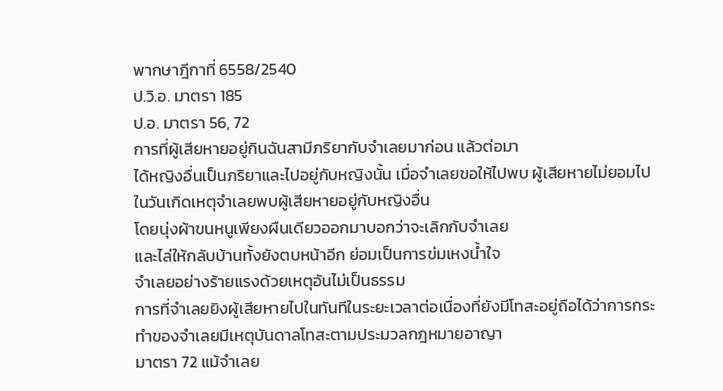พากษาฎีกาที่ 6558/2540
ป.วิ.อ. มาตรา 185
ป.อ. มาตรา 56, 72
การที่ผู้เสียหายอยู่กินฉันสามีภริยากับจำเลยมาก่อน แล้วต่อมา
ได้หญิงอื่นเป็นภริยาและไปอยู่กับหญิงนั้น เมื่อจำเลยขอให้ไปพบ ผู้เสียหายไม่ยอมไป
ในวันเกิดเหตุจำเลยพบผู้เสียหายอยู่กับหญิงอื่น
โดยนุ่งผ้าขนหนูเพียงผืนเดียวออกมาบอกว่าจะเลิกกับจำเลย
และไล่ให้กลับบ้านทั้งยังตบหน้าอีก ย่อมเป็นการข่มเหงน้ำใจ
จำเลยอย่างร้ายแรงด้วยเหตุอันไม่เป็นธรรม
การที่จำเลยยิงผู้เสียหายไปในทันทีในระยะเวลาต่อเนื่องที่ยังมีโทสะอยู่ถือได้ว่าการกระทำของจำเลยมีเหตุบันดาลโทสะตามประมวลกฎหมายอาญา
มาตรา 72 แม้จำเลย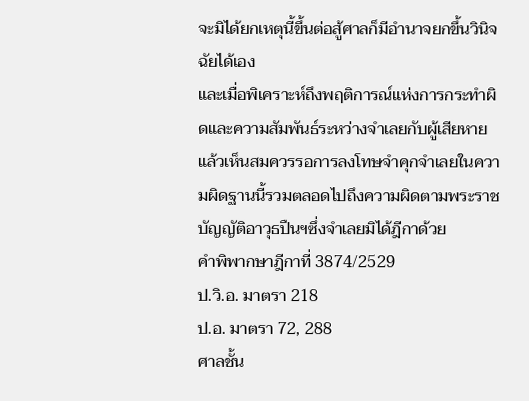จะมิได้ยกเหตุนี้ขึ้นต่อสู้ศาลก็มีอำนาจยกขึ้นวินิจฉัยได้เอง
และเมื่อพิเคราะห์ถึงพฤติการณ์แห่งการกระทำผิดและความสัมพันธ์ระหว่างจำเลยกับผู้เสียหายแล้วเห็นสมควรรอการลงโทษจำคุกจำเลยในความผิดฐานนี้รวมตลอดไปถึงความผิดตามพระราชบัญญัติอาวุธปืนฯซึ่งจำเลยมิได้ฎีกาด้วย
คำพิพากษาฎีกาที่ 3874/2529
ป.วิ.อ. มาตรา 218
ป.อ. มาตรา 72, 288
ศาลชั้น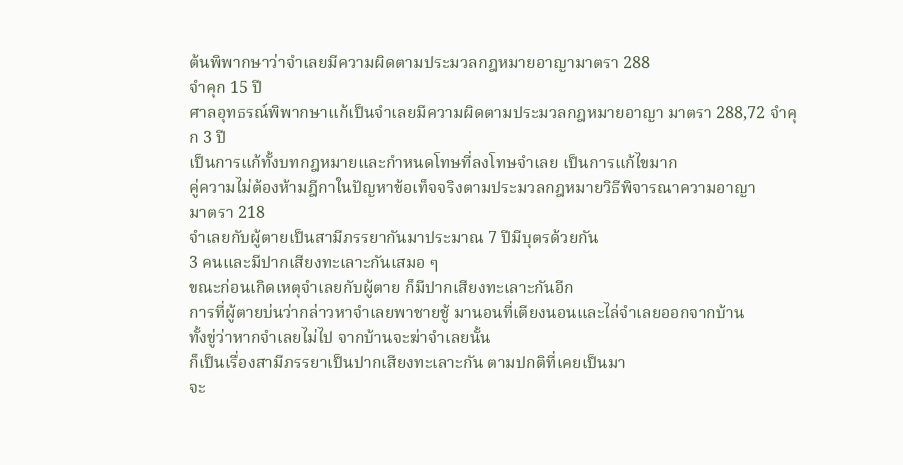ต้นพิพากษาว่าจำเลยมีความผิดตามประมวลกฎหมายอาญามาตรา 288
จำคุก 15 ปี
ศาลอุทธรณ์พิพากษาแก้เป็นจำเลยมีความผิดตามประมวลกฎหมายอาญา มาตรา 288,72 จำคุก 3 ปี
เป็นการแก้ทั้งบทกฎหมายและกำหนดโทษที่ลงโทษจำเลย เป็นการแก้ไขมาก
คู่ความไม่ต้องห้ามฎีกาในปัญหาข้อเท็จจริงตามประมวลกฎหมายวิธีพิจารณาความอาญา
มาตรา 218
จำเลยกับผู้ตายเป็นสามีภรรยากันมาประมาณ 7 ปีมีบุตรด้วยกัน
3 คนและมีปากเสียงทะเลาะกันเสมอ ๆ
ขณะก่อนเกิดเหตุจำเลยกับผู้ตาย ก็มีปากเสียงทะเลาะกันอีก
การที่ผู้ตายบ่นว่ากล่าวหาจำเลยพาชายชู้ มานอนที่เตียงนอนและไล่จำเลยออกจากบ้าน
ทั้งขู่ว่าหากจำเลยไม่ไป จากบ้านจะฆ่าจำเลยนั้น
ก็เป็นเรื่องสามีภรรยาเป็นปากเสียงทะเลาะกัน ตามปกติที่เคยเป็นมา
จะ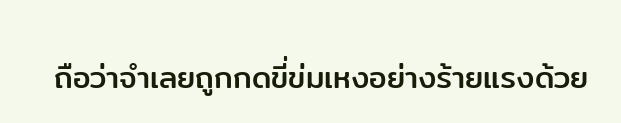ถือว่าจำเลยถูกกดขี่ข่มเหงอย่างร้ายแรงด้วย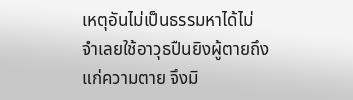เหตุอันไม่เป็นธรรมหาได้ไม่
จำเลยใช้อาวุธปืนยิงผู้ตายถึงแก่ความตาย จึงมิ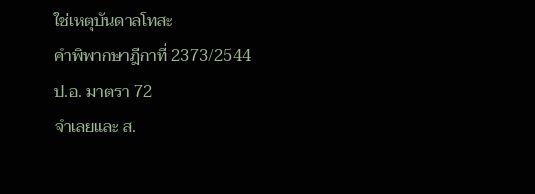ใช่เหตุบันดาลโทสะ
คำพิพากษาฎีกาที่ 2373/2544
ป.อ. มาตรา 72
จำเลยและ ส.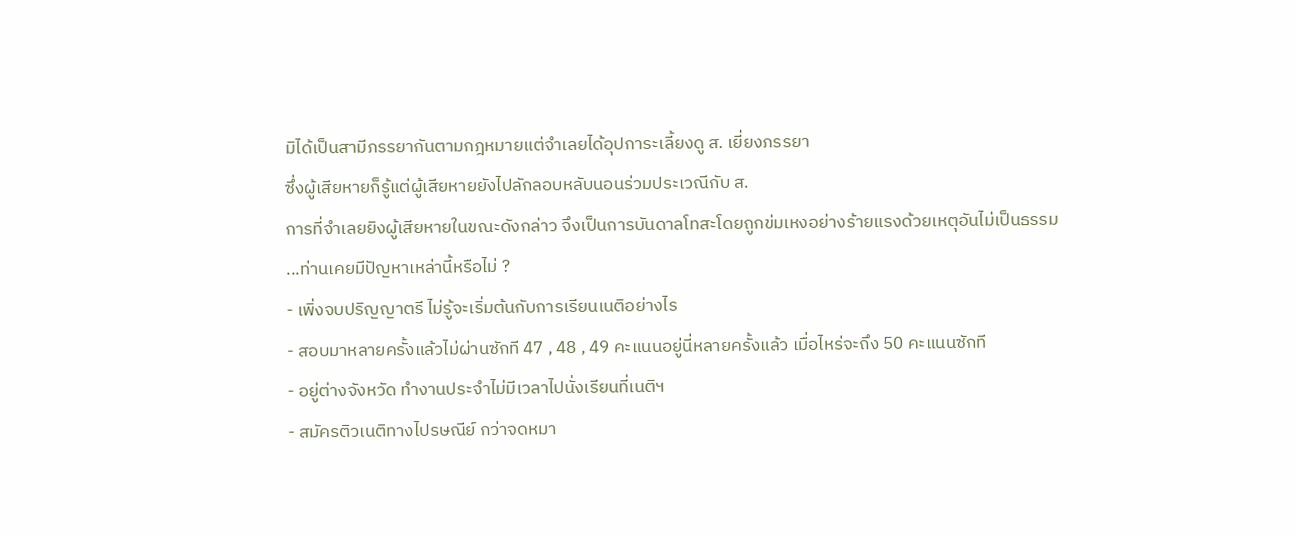มิได้เป็นสามีภรรยากันตามกฎหมายแต่จำเลยได้อุปการะเลี้ยงดู ส. เยี่ยงภรรยา
ซึ่งผู้เสียหายก็รู้แต่ผู้เสียหายยังไปลักลอบหลับนอนร่วมประเวณีกับ ส.
การที่จำเลยยิงผู้เสียหายในขณะดังกล่าว จึงเป็นการบันดาลโทสะโดยถูกข่มเหงอย่างร้ายแรงด้วยเหตุอันไม่เป็นธรรม
...ท่านเคยมีปัญหาเหล่านี้หรือไม่ ?
- เพิ่งจบปริญญาตรี ไม่รู้จะเริ่มต้นกับการเรียนเนติอย่างไร
- สอบมาหลายครั้งแล้วไม่ผ่านซักที 47 , 48 , 49 คะแนนอยู่นี่หลายครั้งแล้ว เมื่อไหร่จะถึง 50 คะแนนซักที
- อยู่ต่างจังหวัด ทำงานประจำไม่มีเวลาไปนั่งเรียนที่เนติฯ
- สมัครติวเนติทางไปรษณีย์ กว่าจดหมา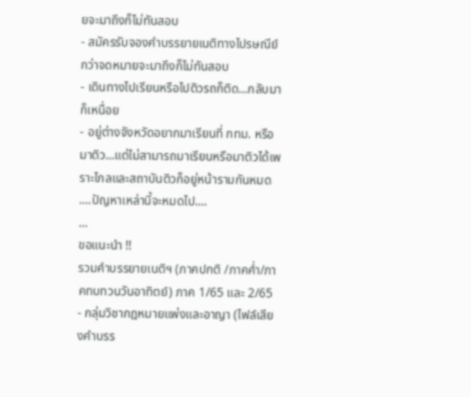ยจะมาถึงก็ไม่ทันสอบ
- สมัครรับจองคำบรรยายเนติทางไปรษณีย์ กว่าจดหมายจะมาถึงก็ไม่ทันสอบ
- เดินทางไปเรียนหรือไปติวรถก็ติด...กลับมาก็เหนื่อย
- อยู่ต่างจังหวัดอยากมาเรียนที่ กทม. หรือมาติว...แต่ไม่สามารถมาเรียนหรือมาติวได้เพราะไกลและสถาบันติวก็อยู่หน้ารามกันหมด
....ปัญหาเหล่านี้จะหมดไป....
...
ขอแนะนำ !!
รวมคำบรรยายเนติฯ (ภาคปกติ /ภาคค่ำ/ภาคทบทวนวันอาทิตย์) ภาค 1/65 และ 2/65
- กลุ่มวิชากฎหมายแพ่งและอาญา (ไฟล์เสียงคำบรร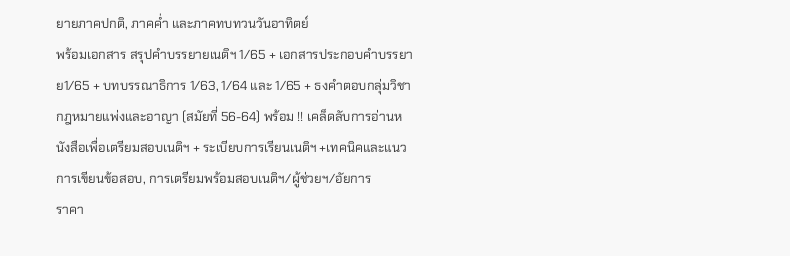ยายภาคปกติ, ภาคค่ำ และภาคทบทวนวันอาทิตย์
พร้อมเอกสาร สรุปคำบรรยายเนติฯ 1/65 + เอกสารประกอบคำบรรยาย1/65 + บทบรรณาธิการ 1/63, 1/64 และ 1/65 + ธงคำตอบกลุ่มวิชากฎหมายแพ่งและอาญา (สมัยที่ 56-64) พร้อม !! เคล็ดลับการอ่านหนังสือเพื่อเตรียมสอบเนติฯ + ระเบียบการเรียนเนติฯ +เทคนิคและแนวการเขียนข้อสอบ, การเตรียมพร้อมสอบเนติฯ/ผู้ช่วยฯ/อัยการ
ราคา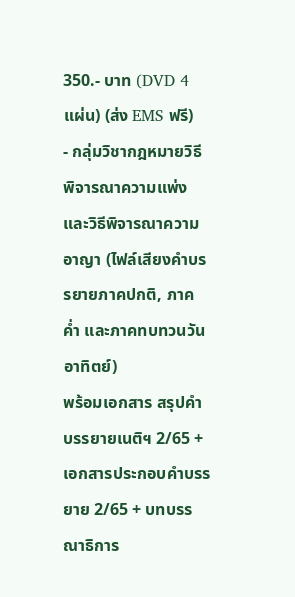350.- บาท (DVD 4 แผ่น) (ส่ง EMS ฟรี)
- กลุ่มวิชากฎหมายวิธีพิจารณาความแพ่งและวิธีพิจารณาความอาญา (ไฟล์เสียงคำบรรยายภาคปกติ, ภาคค่ำ และภาคทบทวนวันอาทิตย์)
พร้อมเอกสาร สรุปคำบรรยายเนติฯ 2/65 + เอกสารประกอบคำบรรยาย 2/65 + บทบรรณาธิการ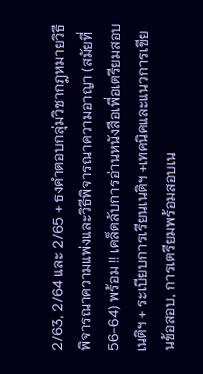2/63, 2/64 และ 2/65 + ธงคำตอบกลุ่มวิชากฎหมายวิธีพิจารณาความแพ่งและวิธีพิจารณาความอาญา (สมัยที่ 56-64) พร้อม !! เคล็ดลับการอ่านหนังสือเพื่อเตรียมสอบเนติฯ + ระเบียบการเรียนเนติฯ +เทคนิคและแนวการเขียนข้อสอบ, การเตรียมพร้อมสอบเน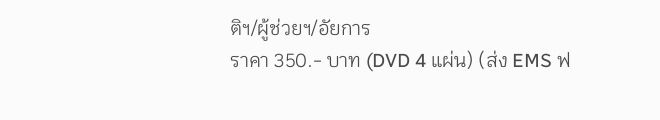ติฯ/ผู้ช่วยฯ/อัยการ
ราคา 350.- บาท (DVD 4 แผ่น) (ส่ง EMS ฟ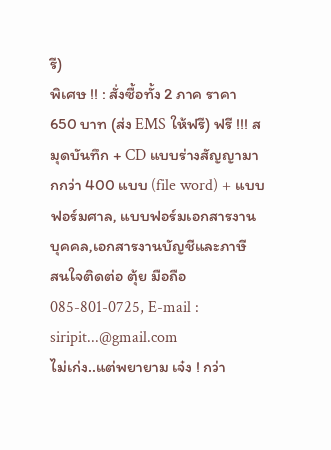รี)
พิเศษ !! : สั่งซื้อทั้ง 2 ภาค ราคา 650 บาท (ส่ง EMS ให้ฟรี) ฟรี !!! สมุดบันทึก + CD แบบร่างสัญญามากกว่า 400 แบบ (file word) + แบบฟอร์มศาล, แบบฟอร์มเอกสารงานบุคคล,เอกสารงานบัญชีและภาษี
สนใจติดต่อ ตุ้ย มือถือ 085-801-0725, E-mail : siripit...@gmail.com
ไม่เก่ง..แต่พยายาม เจ๋ง ! กว่า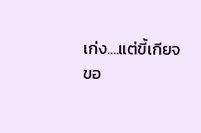เก่ง....แต่ขี้เกียจ
ขอ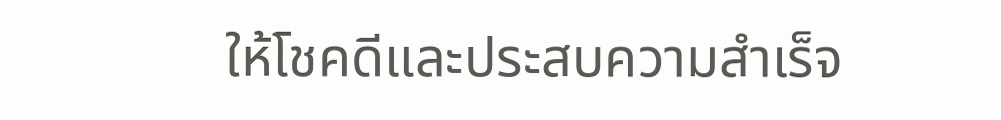ให้โชคดีและประสบความสำเร็จ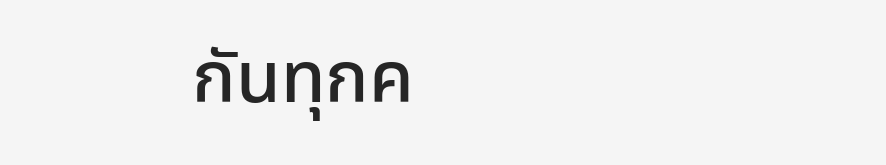กันทุกค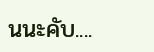นนะคับ....